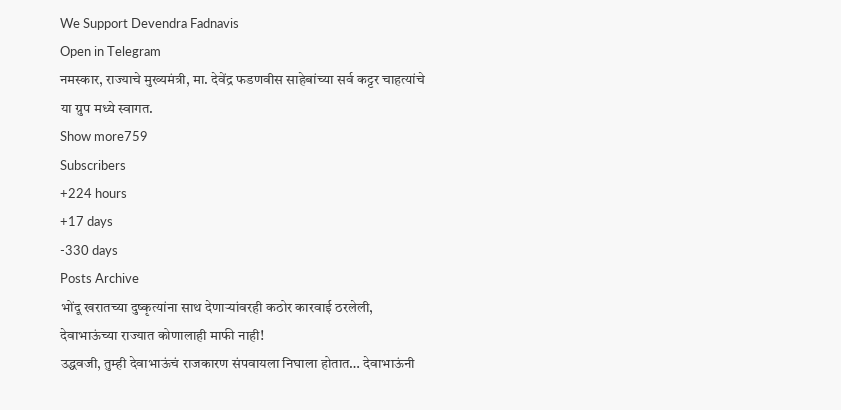We Support Devendra Fadnavis
Open in Telegram
नमस्कार, राज्याचे मुख्यमंत्री, मा. देवेंद्र फडणवीस साहेबांच्या सर्व कट्टर चाहत्यांचे या ग्रुप मध्ये स्वागत.
Show more759
Subscribers
+224 hours
+17 days
-330 days
Posts Archive
भोंदू खरातच्या दुष्कृत्यांना साथ देणाऱ्यांवरही कठोर कारवाई ठरलेली, देवाभाऊंच्या राज्यात कोणालाही माफी नाही!
उद्धवजी, तुम्ही देवाभाऊंचं राजकारण संपवायला निघाला होतात… देवाभाऊंनी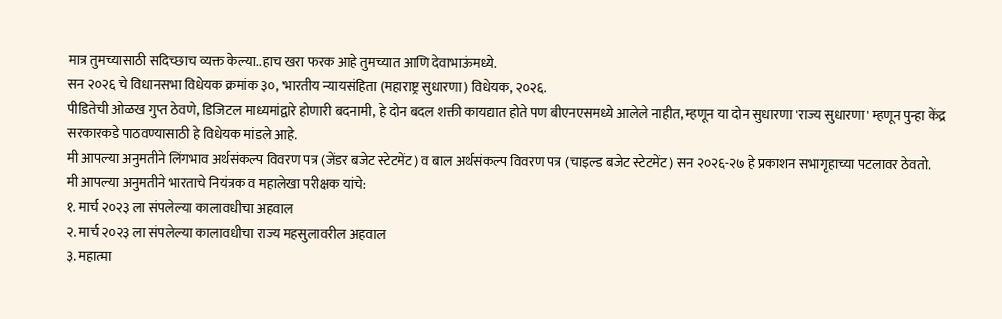मात्र तुमच्यासाठी सदिच्छाच व्यक्त केल्या..हाच खरा फरक आहे तुमच्यात आणि देवाभाऊंमध्ये.
सन २०२६ चे विधानसभा विधेयक क्रमांक ३०, 'भारतीय न्यायसंहिता (महाराष्ट्र सुधारणा) विधेयक, २०२६.
पीडितेची ओळख गुप्त ठेवणे, डिजिटल माध्यमांद्वारे होणारी बदनामी, हे दोन बदल शक्ती कायद्यात होते पण बीएनएसमध्ये आलेले नाहीत, म्हणून या दोन सुधारणा 'राज्य सुधारणा' म्हणून पुन्हा केंद्र सरकारकडे पाठवण्यासाठी हे विधेयक मांडले आहे.
मी आपल्या अनुमतीने लिंगभाव अर्थसंकल्प विवरण पत्र (जेंडर बजेट स्टेटमेंट) व बाल अर्थसंकल्प विवरण पत्र (चाइल्ड बजेट स्टेटमेंट) सन २०२६-२७ हे प्रकाशन सभागृहाच्या पटलावर ठेवतो.
मी आपल्या अनुमतीने भारताचे नियंत्रक व महालेखा परीक्षक यांचे:
१. मार्च २०२३ ला संपलेल्या कालावधीचा अहवाल
२. मार्च २०२३ ला संपलेल्या कालावधीचा राज्य महसुलावरील अहवाल
३. महात्मा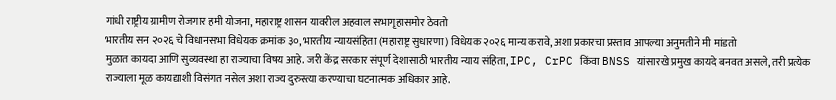गांधी राष्ट्रीय ग्रामीण रोजगार हमी योजना, महाराष्ट्र शासन यावरील अहवाल सभागृहासमोर ठेवतो
भारतीय सन २०२६ चे विधानसभा विधेयक क्रमांक ३०, भारतीय न्यायसंहिता (महाराष्ट्र सुधारणा) विधेयक २०२६ मान्य करावे, अशा प्रकारचा प्रस्ताव आपल्या अनुमतीने मी मांडतो
मुळात कायदा आणि सुव्यवस्था हा राज्याचा विषय आहे. जरी केंद्र सरकार संपूर्ण देशासाठी भारतीय न्याय संहिता, IPC, CrPC किंवा BNSS यांसारखे प्रमुख कायदे बनवत असले, तरी प्रत्येक राज्याला मूळ कायद्याशी विसंगत नसेल अशा राज्य दुरुस्त्या करण्याचा घटनात्मक अधिकार आहे.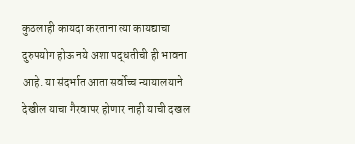कुठलाही कायदा करताना त्या कायद्याचा दुरुपयोग होऊ नये अशा पद्धतीची ही भावना आहे. या संदर्भात आता सर्वोच्च न्यायालयाने देखील याचा गैरवापर होणार नाही याची दखल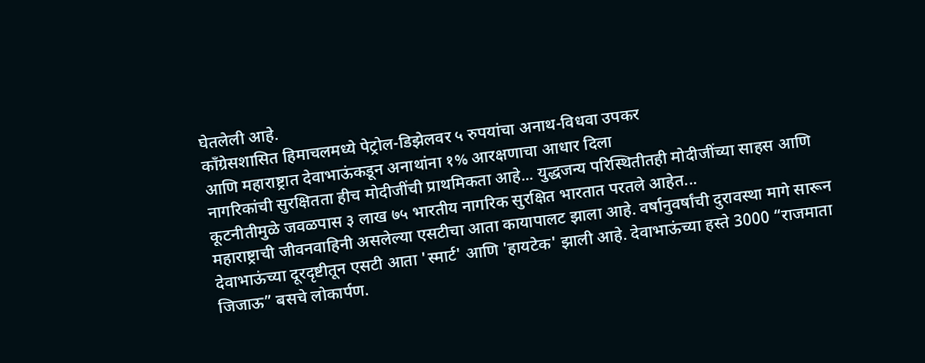घेतलेली आहे.
काँग्रेसशासित हिमाचलमध्ये पेट्रोल-डिझेलवर ५ रुपयांचा अनाथ-विधवा उपकर
आणि महाराष्ट्रात देवाभाऊंकडून अनाथांना १% आरक्षणाचा आधार दिला
नागरिकांची सुरक्षितता हीच मोदीजींची प्राथमिकता आहे... युद्धजन्य परिस्थितीतही मोदीजींच्या साहस आणि कूटनीतीमुळे जवळपास ३ लाख ७५ भारतीय नागरिक सुरक्षित भारतात परतले आहेत...
महाराष्ट्राची जीवनवाहिनी असलेल्या एसटीचा आता कायापालट झाला आहे. वर्षानुवर्षांची दुरावस्था मागे सारून देवाभाऊंच्या दूरदृष्टीतून एसटी आता 'स्मार्ट' आणि 'हायटेक' झाली आहे. देवाभाऊंच्या हस्ते 3000 “राजमाता जिजाऊ” बसचे लोकार्पण.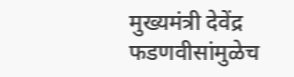मुख्यमंत्री देवेंद्र फडणवीसांमुळेच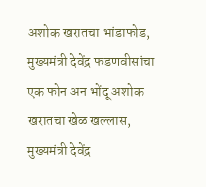अशोक खरातचा भांडाफोड, मुख्यमंत्री देवेंद्र फडणवीसांचा एक फोन अन भोंदू अशोक खरातचा खेळ खल्लास, मुख्यमंत्री देवेंद्र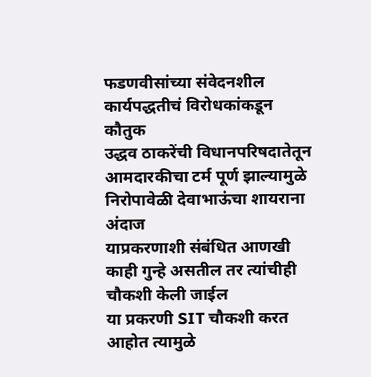फडणवीसांच्या संवेदनशील कार्यपद्धतीचं विरोधकांकडून कौतुक
उद्धव ठाकरेंची विधानपरिषदातेतून आमदारकीचा टर्म पूर्ण झाल्यामुळे निरोपावेळी देवाभाऊंचा शायराना अंदाज
याप्रकरणाशी संबंधित आणखी काही गुन्हे असतील तर त्यांचीही चौकशी केली जाईल
या प्रकरणी SIT चौकशी करत आहोत त्यामुळे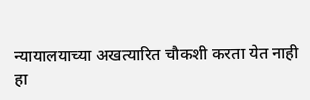न्यायालयाच्या अखत्यारित चौकशी करता येत नाही
हा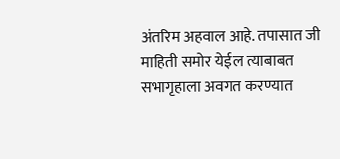अंतरिम अहवाल आहे. तपासात जी माहिती समोर येईल त्याबाबत सभागृहाला अवगत करण्यात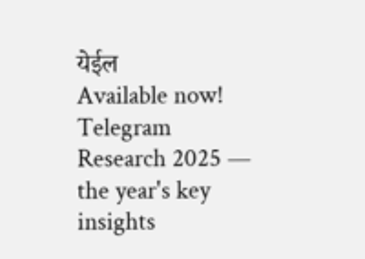येईल
Available now! Telegram Research 2025 — the year's key insights